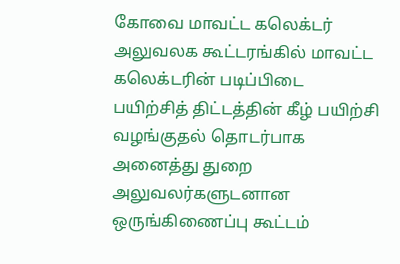கோவை மாவட்ட கலெக்டர் அலுவலக கூட்டரங்கில் மாவட்ட கலெக்டரின் படிப்பிடை பயிற்சித் திட்டத்தின் கீழ் பயிற்சி வழங்குதல் தொடர்பாக அனைத்து துறை அலுவலர்களுடனான ஒருங்கிணைப்பு கூட்டம்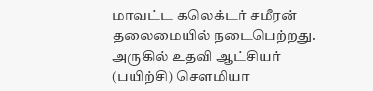மாவட்ட கலெக்டர் சமீரன் தலைமையில் நடைபெற்றது.
அருகில் உதவி ஆட்சியர் (பயிற்சி) சௌமியா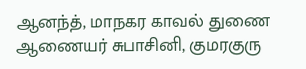ஆனந்த், மாநகர காவல் துணை ஆணையர் சுபாசினி, குமரகுரு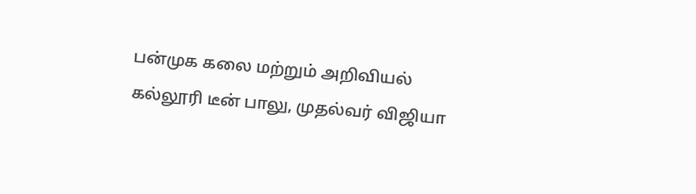பன்முக கலை மற்றும் அறிவியல் கல்லூரி டீன் பாலு, முதல்வர் விஜியா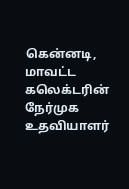கென்னடி, மாவட்ட கலெக்டரின் நேர்முக உதவியாளர்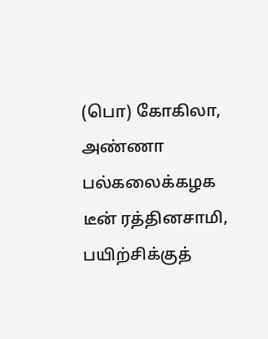(பொ) கோகிலா, அண்ணா பல்கலைக்கழக டீன் ரத்தினசாமி, பயிற்சிக்குத்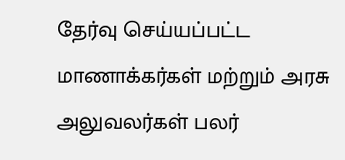தேர்வு செய்யப்பட்ட மாணாக்கர்கள் மற்றும் அரசு அலுவலர்கள் பலர்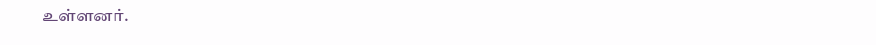உள்ளனர்.